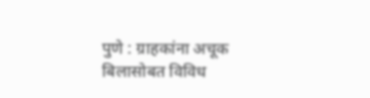पुणे : ग्राहकांना अचूक बिलासोबत विविध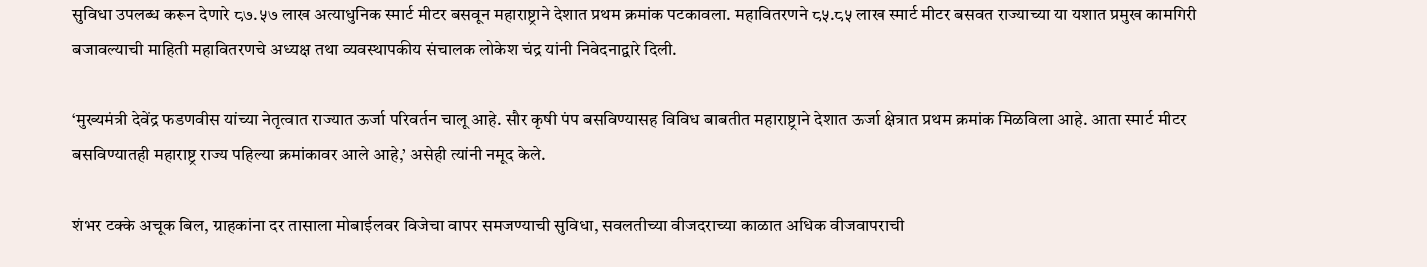सुविधा उपलब्ध करून देणारे ८७.५७ लाख अत्याधुनिक स्मार्ट मीटर बसवून महाराष्ट्राने देशात प्रथम क्रमांक पटकावला. महावितरणने ८५.८५ लाख स्मार्ट मीटर बसवत राज्याच्या या यशात प्रमुख कामगिरी बजावल्याची माहिती महावितरणचे अध्यक्ष तथा व्यवस्थापकीय संचालक लोकेश चंद्र यांनी निवेदनाद्वारे दिली.

‘मुख्यमंत्री देवेंद्र फडणवीस यांच्या नेतृत्वात राज्यात ऊर्जा परिवर्तन चालू आहे. सौर कृषी पंप बसविण्यासह विविध बाबतीत महाराष्ट्राने देशात ऊर्जा क्षेत्रात प्रथम क्रमांक मिळविला आहे. आता स्मार्ट मीटर बसविण्यातही महाराष्ट्र राज्य पहिल्या क्रमांकावर आले आहे,’ असेही त्यांनी नमूद केले.

शंभर टक्के अचूक बिल, ग्राहकांना दर तासाला मोबाईलवर विजेचा वापर समजण्याची सुविधा, सवलतीच्या वीजदराच्या काळात अधिक वीजवापराची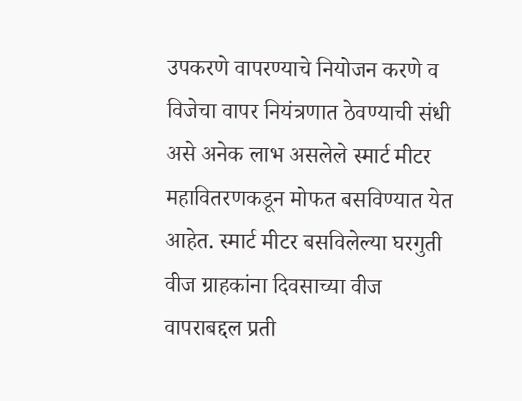उपकरणे वापरण्याचे नियोजन करणे व विजेचा वापर नियंत्रणात ठेवण्याची संधी असे अनेक लाभ असलेले स्मार्ट मीटर महावितरणकडून मोफत बसविण्यात येत आहेत. स्मार्ट मीटर बसविलेल्या घरगुती वीज ग्राहकांना दिवसाच्या वीज वापराबद्दल प्रती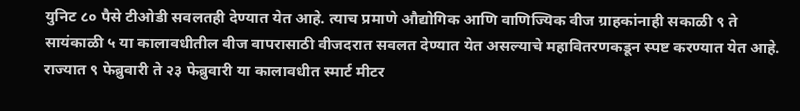युनिट ८० पैसे टीओडी सवलतही देण्यात येत आहे. त्याच प्रमाणे औद्योगिक आणि वाणिज्यिक वीज ग्राहकांनाही सकाळी ९ ते सायंकाळी ५ या कालावधीतील वीज वापरासाठी वीजदरात सवलत देण्यात येत असल्याचे महावितरणकडून स्पष्ट करण्यात येत आहे. राज्यात ९ फेब्रुवारी ते २३ फेब्रुवारी या कालावधीत स्मार्ट मीटर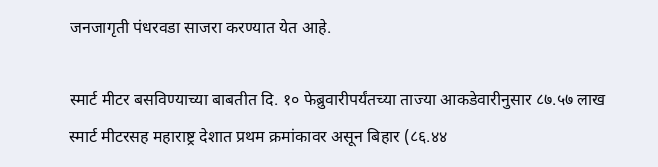जनजागृती पंधरवडा साजरा करण्यात येत आहे.

स्मार्ट मीटर बसविण्याच्या बाबतीत दि. १० फेब्रुवारीपर्यंतच्या ताज्या आकडेवारीनुसार ८७.५७ लाख स्मार्ट मीटरसह महाराष्ट्र देशात प्रथम क्रमांकावर असून बिहार (८६.४४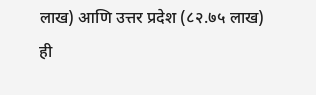लाख) आणि उत्तर प्रदेश (८२.७५ लाख) ही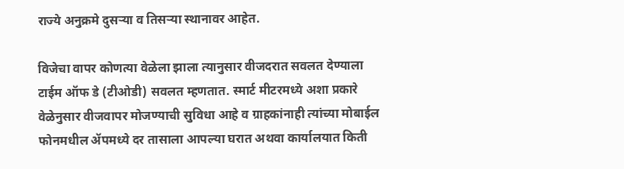राज्ये अनुक्रमे दुसऱ्या व तिसऱ्या स्थानावर आहेत.

विजेचा वापर कोणत्या वेळेला झाला त्यानुसार वीजदरात सवलत देण्याला टाईम ऑफ डे (टीओडी) सवलत म्हणतात. स्मार्ट मीटरमध्ये अशा प्रकारे वेळेनुसार वीजवापर मोजण्याची सुविधा आहे व ग्राहकांनाही त्यांच्या मोबाईल फोनमधील ॲपमध्ये दर तासाला आपल्या घरात अथवा कार्यालयात किती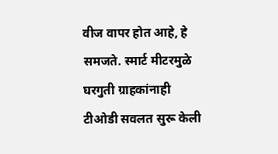वीज वापर होत आहे, हे समजते. स्मार्ट मीटरमुळे घरगुती ग्राहकांनाही टीओडी सवलत सुरू केली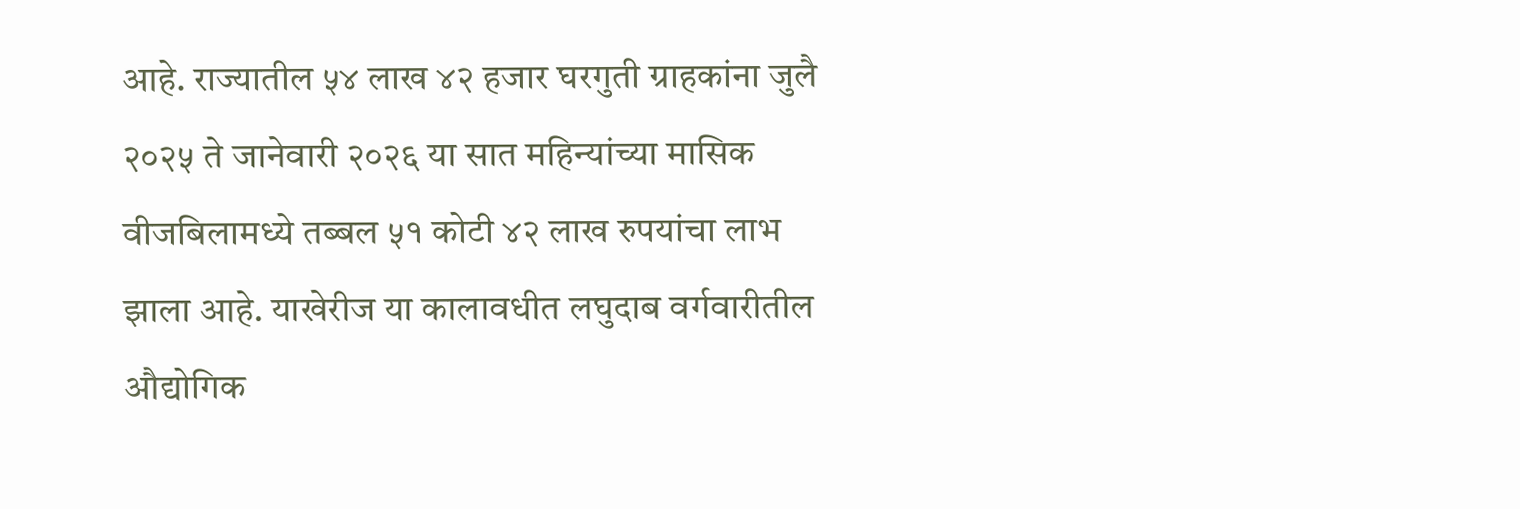आहे. राज्यातील ५४ लाख ४२ हजार घरगुती ग्राहकांना जुलै २०२५ ते जानेवारी २०२६ या सात महिन्यांच्या मासिक वीजबिलामध्ये तब्बल ५१ कोटी ४२ लाख रुपयांचा लाभ झाला आहे. याखेरीज या कालावधीत लघुदाब वर्गवारीतील औद्योगिक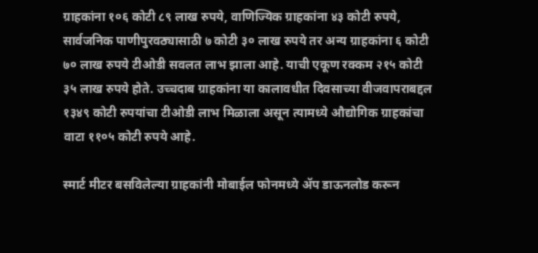ग्राहकांना १०६ कोटी ८९ लाख रुपये, वाणिज्यिक ग्राहकांना ४३ कोटी रुपये, सार्वजनिक पाणीपुरवठ्यासाठी ७ कोटी ३० लाख रुपये तर अन्य ग्राहकांना ६ कोटी ७० लाख रुपये टीओडी सवलत लाभ झाला आहे. याची एकूण रक्कम २१५ कोटी ३५ लाख रुपये होते. उच्चदाब ग्राहकांना या कालावधीत दिवसाच्या वीजवापराबद्दल १३४९ कोटी रुपयांचा टीओडी लाभ मिळाला असून त्यामध्ये औद्योगिक ग्राहकांचा वाटा ११०५ कोटी रुपये आहे.

स्मार्ट मीटर बसविलेल्या ग्राहकांनी मोबाईल फोनमध्ये ॲप डाऊनलोड करून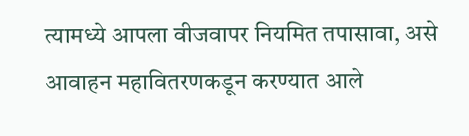त्यामध्ये आपला वीजवापर नियमित तपासावा, असे आवाहन महावितरणकडून करण्यात आले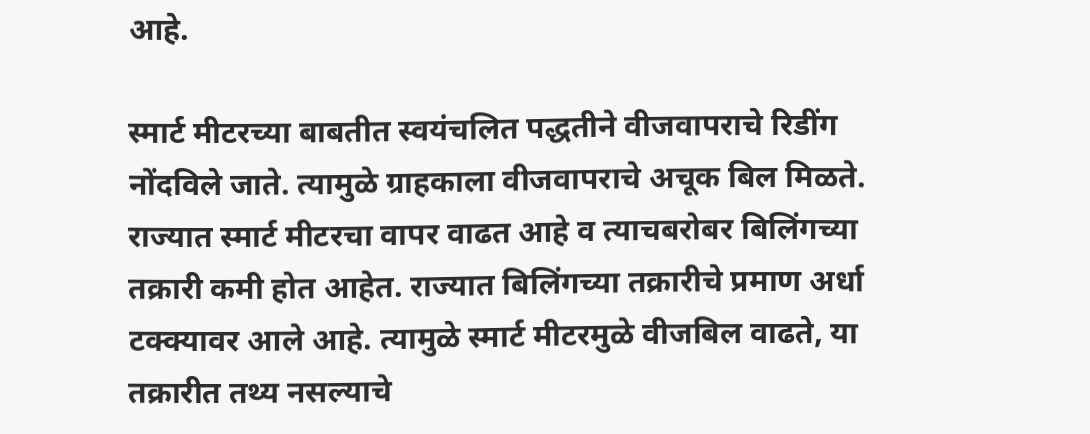आहे.

स्मार्ट मीटरच्या बाबतीत स्वयंचलित पद्धतीने वीजवापराचे रिडींग नोंदविले जाते. त्यामुळे ग्राहकाला वीजवापराचे अचूक बिल मिळते. राज्यात स्मार्ट मीटरचा वापर वाढत आहे व त्याचबरोबर बिलिंगच्या तक्रारी कमी होत आहेत. राज्यात बिलिंगच्या तक्रारीचे प्रमाण अर्धा टक्क्यावर आले आहे. त्यामुळे स्मार्ट मीटरमुळे वीजबिल वाढते, या तक्रारीत तथ्य नसल्याचे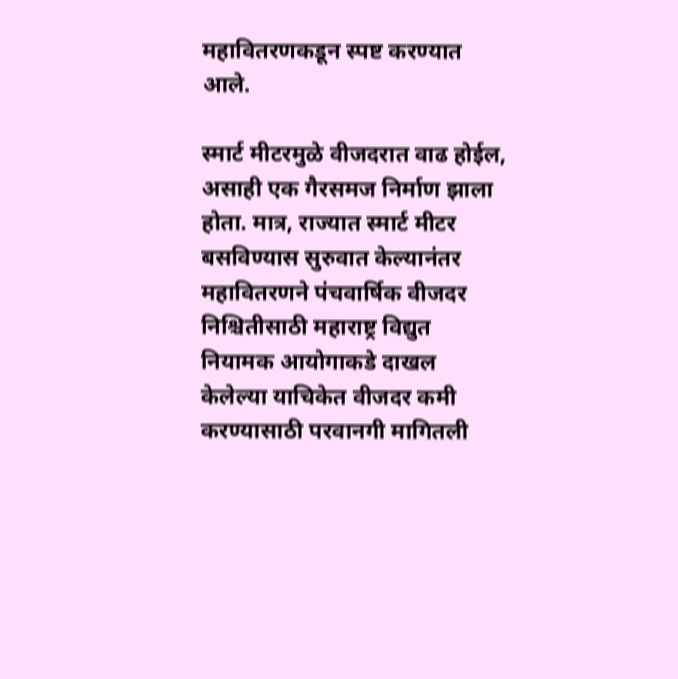महावितरणकडून स्पष्ट करण्यात आले.

स्मार्ट मीटरमुळे वीजदरात वाढ होईल, असाही एक गैरसमज निर्माण झाला होता. मात्र, राज्यात स्मार्ट मीटर बसविण्यास सुरुवात केल्यानंतर महावितरणने पंचवार्षिक वीजदर निश्चितीसाठी महाराष्ट्र विद्युत नियामक आयोगाकडे दाखल केलेल्या याचिकेत वीजदर कमी करण्यासाठी परवानगी मागितली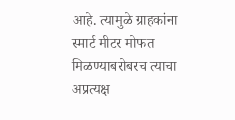आहे. त्यामुळे ग्राहकांना स्मार्ट मीटर मोफत मिळण्याबरोबरच त्याचा अप्रत्यक्ष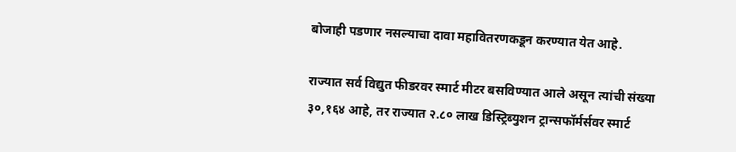बोजाही पडणार नसल्याचा दावा महावितरणकडून करण्यात येत आहे.

राज्यात सर्व विद्युत फीडरवर स्मार्ट मीटर बसविण्यात आले असून त्यांची संख्या ३०,१६४ आहे, तर राज्यात २.८० लाख डिस्ट्रिब्युशन ट्रान्सफॉर्मर्सवर स्मार्ट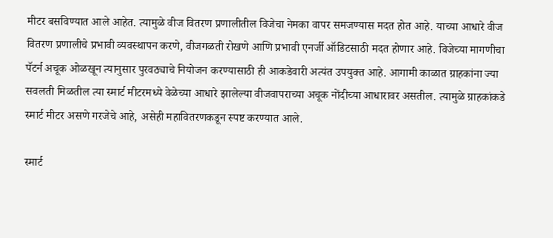मीटर बसविण्यात आले आहेत. त्यामुळे वीज वितरण प्रणालीतील विजेचा नेमका वापर समजण्यास मदत होत आहे. याच्या आधारे वीज वितरण प्रणालीचे प्रभावी व्यवस्थापन करणे, वीजगळती रोखणे आणि प्रभावी एनर्जी ऑडिटसाठी मदत होणार आहे. विजेच्या मागणीचा पॅटर्न अचूक ओळखून त्यानुसार पुरवठ्याचे नियोजन करण्यासाठी ही आकडेवारी अत्यंत उपयुक्त आहे. आगामी काळात ग्राहकांना ज्या सवलती मिळतील त्या स्मार्ट मीटरमध्ये वेळेच्या आधारे झालेल्या वीजवापराच्या अचूक नोंदीच्या आधारावर असतील. त्यामुळे ग्राहकांकडे स्मार्ट मीटर असणे गरजेचे आहे, असेही महावितरणकडून स्पष्ट करण्यात आले.

स्मार्ट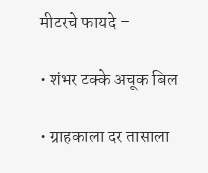मीटरचे फायदे –

• शंभर टक्के अचूक बिल

• ग्राहकाला दर तासाला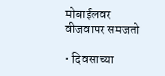मोबाईलवर वीजवापर समजतो

• दिवसाच्या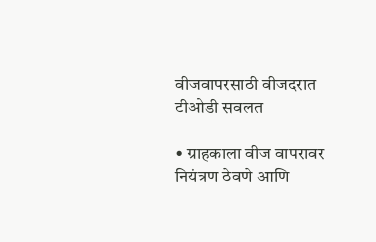वीजवापरसाठी वीजदरात टीओडी सवलत

• ग्राहकाला वीज वापरावर नियंत्रण ठेवणे आणि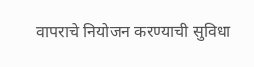वापराचे नियोजन करण्याची सुविधा